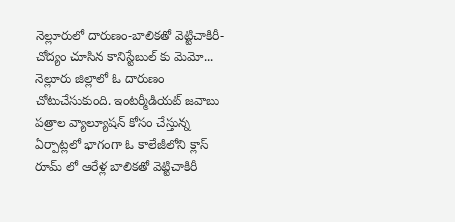నెల్లూరులో దారుణం-బాలికతో వెట్టిచాకిరీ- చోద్యం చూసిన కానిస్టేబుల్ కు మెమో...
నెల్లూరు జిల్లాలో ఓ దారుణం చోటుచేసుకుంది. ఇంటర్మీడియట్ జవాబు పత్రాల వ్యాల్యూషన్ కోసం చేస్తున్న ఏర్పాట్లలో భాగంగా ఓ కాలేజీలోని క్లాస్ రూమ్ లో ఆరేళ్ల బాలికతో వెట్టిచాకిరీ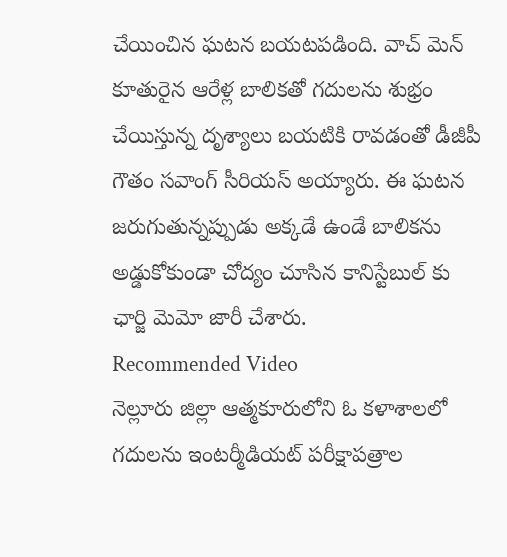చేయించిన ఘటన బయటపడింది. వాచ్ మెన్ కూతురైన ఆరేళ్ల బాలికతో గదులను శుభ్రం చేయిస్తున్న దృశ్యాలు బయటికి రావడంతో డీజీపీ గౌతం సవాంగ్ సీరియస్ అయ్యారు. ఈ ఘటన జరుగుతున్నప్పుడు అక్కడే ఉండే బాలికను అడ్డుకోకుండా చోద్యం చూసిన కానిస్టేబుల్ కు ఛార్జి మెమో జారీ చేశారు.
Recommended Video
నెల్లూరు జిల్లా ఆత్మకూరులోని ఓ కళాశాలలో గదులను ఇంటర్మీడియట్ పరీక్షాపత్రాల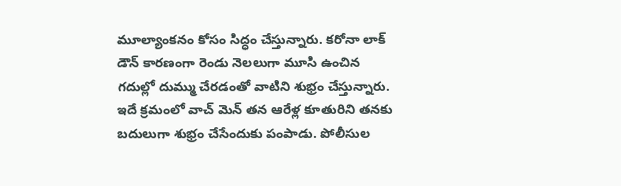మూల్యాంకనం కోసం సిద్ధం చేస్తున్నారు. కరోనా లాక్ డౌన్ కారణంగా రెండు నెలలుగా మూసి ఉంచిన గదుల్లో దుమ్ము చేరడంతో వాటిని శుభ్రం చేస్తున్నారు. ఇదే క్రమంలో వాచ్ మెన్ తన ఆరేళ్ల కూతురిని తనకు బదులుగా శుభ్రం చేసేందుకు పంపాడు. పోలీసుల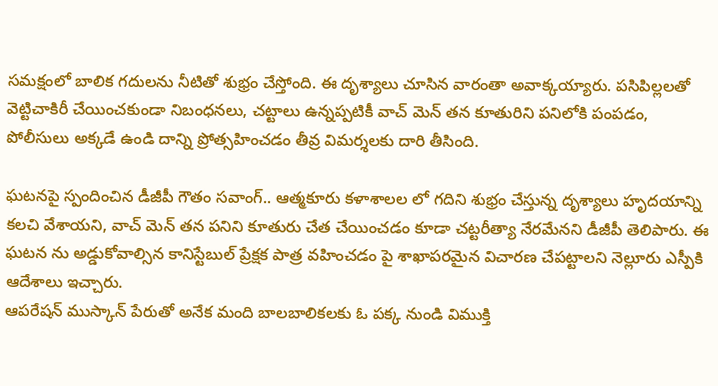సమక్షంలో బాలిక గదులను నీటితో శుభ్రం చేస్తోంది. ఈ దృశ్యాలు చూసిన వారంతా అవాక్కయ్యారు. పసిపిల్లలతో వెట్టిచాకిరీ చేయించకుండా నిబంధనలు, చట్టాలు ఉన్నప్పటికీ వాచ్ మెన్ తన కూతురిని పనిలోకి పంపడం, పోలీసులు అక్కడే ఉండి దాన్ని ప్రోత్సహించడం తీవ్ర విమర్శలకు దారి తీసింది.

ఘటనపై స్పందించిన డీజీపీ గౌతం సవాంగ్.. ఆత్మకూరు కళాశాలల లో గదిని శుభ్రం చేస్తున్న దృశ్యాలు హృదయాన్ని కలచి వేశాయని, వాచ్ మెన్ తన పనిని కూతురు చేత చేయించడం కూడా చట్టరీత్యా నేరమేనని డీజీపీ తెలిపారు. ఈ ఘటన ను అడ్డుకోవాల్సిన కానిస్టేబుల్ ప్రేక్షక పాత్ర వహించడం పై శాఖాపరమైన విచారణ చేపట్టాలని నెల్లూరు ఎస్పీకి ఆదేశాలు ఇచ్చారు.
ఆపరేషన్ ముస్కాన్ పేరుతో అనేక మంది బాలబాలికలకు ఓ పక్క నుండి విముక్తి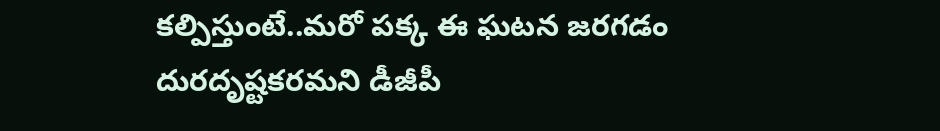కల్పిస్తుంటే..మరో పక్క ఈ ఘటన జరగడం దురదృష్టకరమని డీజీపీ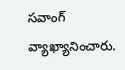సవాంగ్ వ్యాఖ్యానించారు.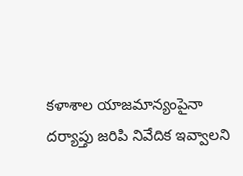కళాశాల యాజమాన్యంపైనా దర్యాప్తు జరిపి నివేదిక ఇవ్వాలని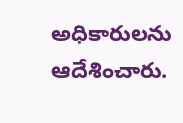అధికారులను ఆదేశించారు.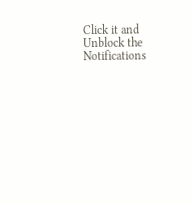Click it and Unblock the Notifications